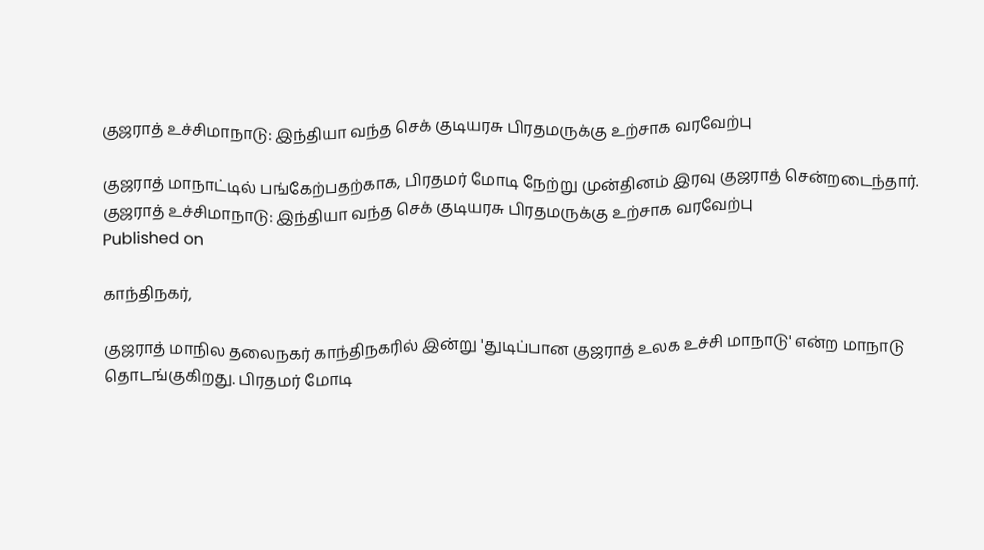குஜராத் உச்சிமாநாடு: இந்தியா வந்த செக் குடியரசு பிரதமருக்கு உற்சாக வரவேற்பு

குஜராத் மாநாட்டில் பங்கேற்பதற்காக, பிரதமர் மோடி நேற்று முன்தினம் இரவு குஜராத் சென்றடைந்தார்.
குஜராத் உச்சிமாநாடு: இந்தியா வந்த செக் குடியரசு பிரதமருக்கு உற்சாக வரவேற்பு
Published on

காந்திநகர்,

குஜராத் மாநில தலைநகர் காந்திநகரில் இன்று 'துடிப்பான குஜராத் உலக உச்சி மாநாடு' என்ற மாநாடு தொடங்குகிறது. பிரதமர் மோடி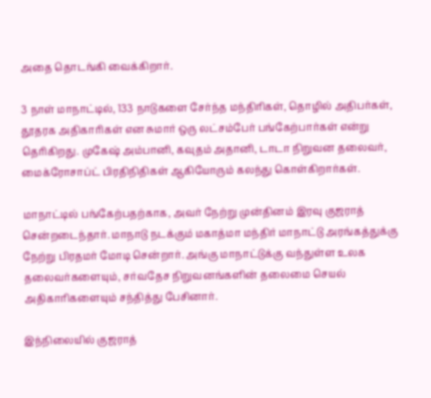அதை தொடங்கி வைக்கிறார்.

3 நாள் மாநாட்டில், 133 நாடுகளை சேர்ந்த மந்திரிகள், தொழில் அதிபர்கள், தூதரக அதிகாரிகள் என சுமார் ஒரு லட்சம்பேர் பங்கேற்பார்கள் என்று தெரிகிறது. முகேஷ் அம்பானி, கவுதம் அதானி, டாடா நிறுவன தலைவர், மைக்ரோசாப்ட் பிரதிநிதிகள் ஆகியோரும் கலந்து கொள்கிறார்கள்.

மாநாட்டில் பங்கேற்பதற்காக, அவர் நேற்று முன்தினம் இரவு குஜராத் சென்றடைந்தார். மாநாடு நடக்கும் மகாத்மா மந்திர் மாநாட்டு அரங்கத்துக்கு நேற்று பிரதமர் மோடி சென்றார். அங்கு மாநாட்டுக்கு வந்துள்ள உலக தலைவர்களையும், சர்வதேச நிறுவனங்களின் தலைமை செயல் அதிகாரிகளையும் சந்தித்து பேசினார்.

இந்நிலையில் குஜராத்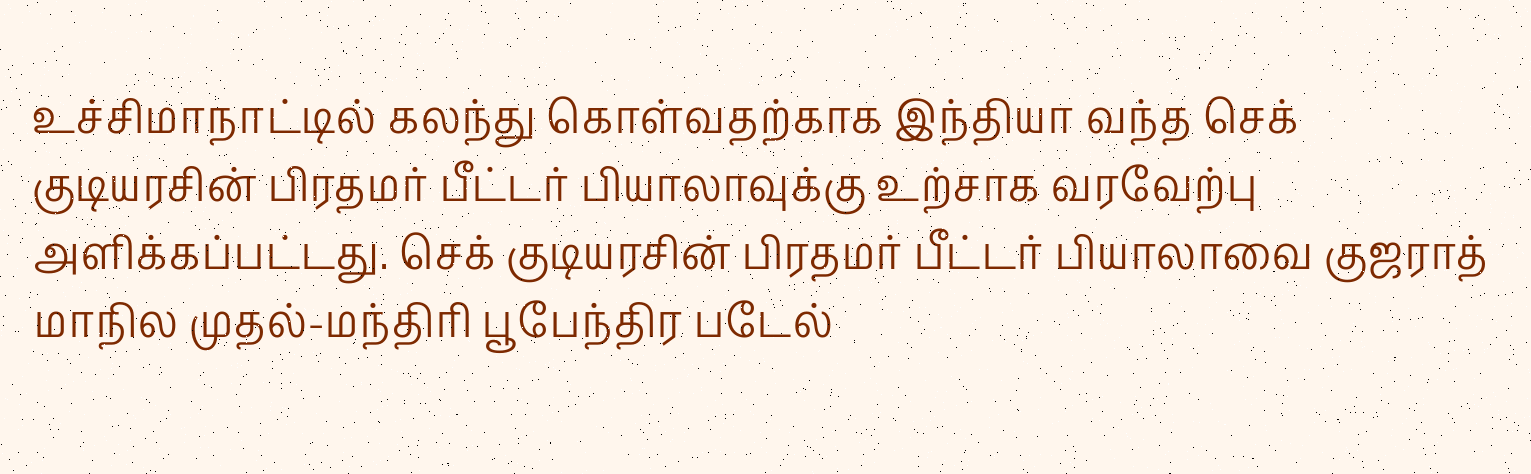உச்சிமாநாட்டில் கலந்து கொள்வதற்காக இந்தியா வந்த செக் குடியரசின் பிரதமர் பீட்டர் பியாலாவுக்கு உற்சாக வரவேற்பு அளிக்கப்பட்டது. செக் குடியரசின் பிரதமர் பீட்டர் பியாலாவை குஜராத் மாநில முதல்-மந்திரி பூபேந்திர படேல்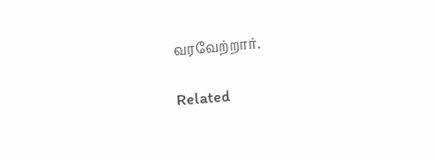வரவேற்றார்.

Related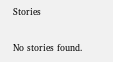Stories

No stories found.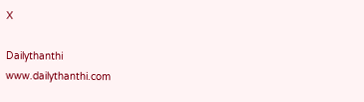X

Dailythanthi
www.dailythanthi.com